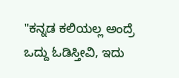"ಕನ್ನಡ ಕಲಿಯಲ್ಲ ಅಂದ್ರೆ ಒದ್ದು ಓಡಿಸ್ತೀವಿ, ಇದು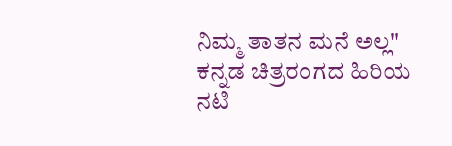ನಿಮ್ಮ ತಾತನ ಮನೆ ಅಲ್ಲ"
ಕನ್ನಡ ಚಿತ್ರರಂಗದ ಹಿರಿಯ ನಟಿ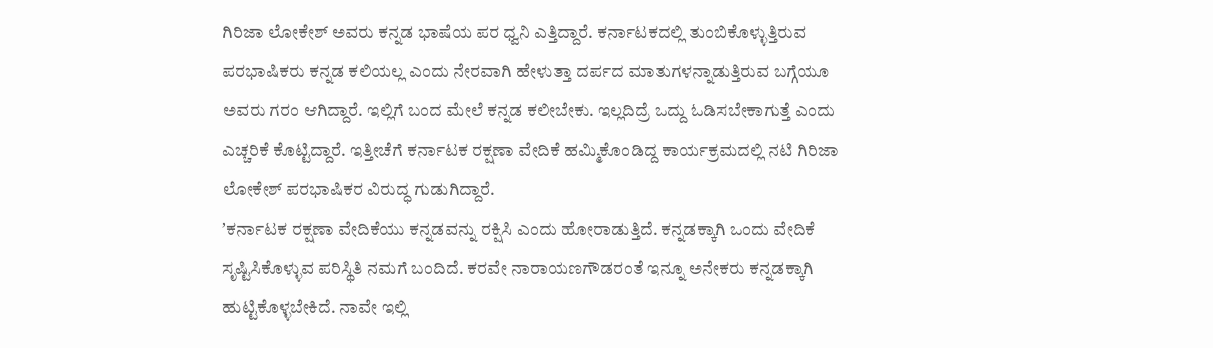ಗಿರಿಜಾ ಲೋಕೇಶ್ ಅವರು ಕನ್ನಡ ಭಾಷೆಯ ಪರ ಧ್ವನಿ ಎತ್ತಿದ್ದಾರೆ. ಕರ್ನಾಟಕದಲ್ಲಿ ತುಂಬಿಕೊಳ್ಳುತ್ತಿರುವ ಪರಭಾಷಿಕರು ಕನ್ನಡ ಕಲಿಯಲ್ಲ ಎಂದು ನೇರವಾಗಿ ಹೇಳುತ್ತಾ ದರ್ಪದ ಮಾತುಗಳನ್ನಾಡುತ್ತಿರುವ ಬಗ್ಗೆಯೂ ಅವರು ಗರಂ ಆಗಿದ್ದಾರೆ. ಇಲ್ಲಿಗೆ ಬಂದ ಮೇಲೆ ಕನ್ನಡ ಕಲೀಬೇಕು. ಇಲ್ಲದಿದ್ರೆ ಒದ್ದು ಓಡಿಸಬೇಕಾಗುತ್ತೆ ಎಂದು ಎಚ್ಚರಿಕೆ ಕೊಟ್ಟಿದ್ದಾರೆ. ಇತ್ತೀಚೆಗೆ ಕರ್ನಾಟಕ ರಕ್ಷಣಾ ವೇದಿಕೆ ಹಮ್ಮಿಕೊಂಡಿದ್ದ ಕಾರ್ಯಕ್ರಮದಲ್ಲಿ ನಟಿ ಗಿರಿಜಾ ಲೋಕೇಶ್ ಪರಭಾಷಿಕರ ವಿರುದ್ಧ ಗುಡುಗಿದ್ದಾರೆ.
ʼಕರ್ನಾಟಕ ರಕ್ಷಣಾ ವೇದಿಕೆಯು ಕನ್ನಡವನ್ನು ರಕ್ಷಿಸಿ ಎಂದು ಹೋರಾಡುತ್ತಿದೆ. ಕನ್ನಡಕ್ಕಾಗಿ ಒಂದು ವೇದಿಕೆ ಸೃಷ್ಟಿಸಿಕೊಳ್ಳುವ ಪರಿಸ್ಥಿತಿ ನಮಗೆ ಬಂದಿದೆ. ಕರವೇ ನಾರಾಯಣಗೌಡರಂತೆ ಇನ್ನೂ ಅನೇಕರು ಕನ್ನಡಕ್ಕಾಗಿ ಹುಟ್ಟಿಕೊಳ್ಳಬೇಕಿದೆ. ನಾವೇ ಇಲ್ಲಿ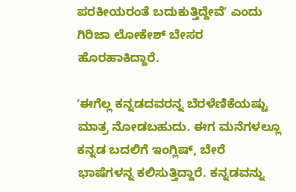ಪರಕೀಯರಂತೆ ಬದುಕುತ್ತಿದ್ದೇವೆʼ ಎಂದು ಗಿರಿಜಾ ಲೋಕೇಶ್ ಬೇಸರ ಹೊರಹಾಕಿದ್ದಾರೆ.

ʼಈಗೆಲ್ಲ ಕನ್ನಡದವರನ್ನ ಬೆರಳೆಣಿಕೆಯಷ್ಟು ಮಾತ್ರ ನೋಡಬಹುದು. ಈಗ ಮನೆಗಳಲ್ಲೂ ಕನ್ನಡ ಬದಲಿಗೆ ಇಂಗ್ಲಿಷ್, ಬೇರೆ ಭಾಷೆಗಳನ್ನ ಕಲಿಸುತ್ತಿದ್ದಾರೆ. ಕನ್ನಡವನ್ನು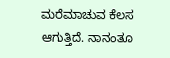ಮರೆಮಾಚುವ ಕೆಲಸ ಆಗುತ್ತಿದೆ. ನಾನಂತೂ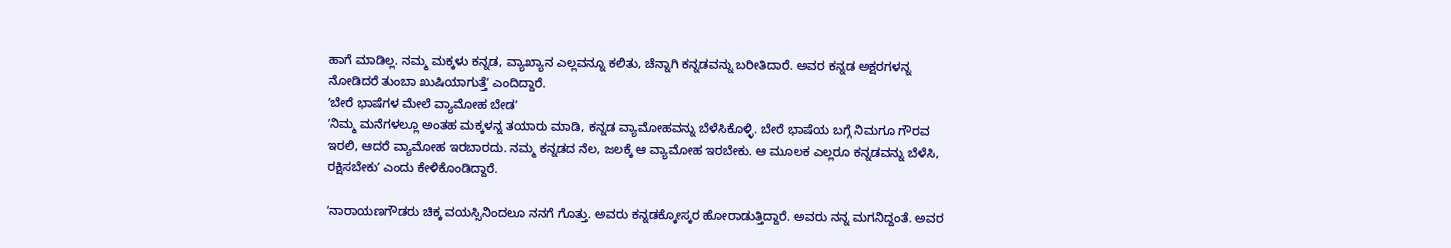ಹಾಗೆ ಮಾಡಿಲ್ಲ. ನಮ್ಮ ಮಕ್ಕಳು ಕನ್ನಡ, ವ್ಯಾಖ್ಯಾನ ಎಲ್ಲವನ್ನೂ ಕಲಿತು, ಚೆನ್ನಾಗಿ ಕನ್ನಡವನ್ನು ಬರೀತಿದಾರೆ. ಅವರ ಕನ್ನಡ ಅಕ್ಷರಗಳನ್ನ ನೋಡಿದರೆ ತುಂಬಾ ಖುಷಿಯಾಗುತ್ತೆʼ ಎಂದಿದ್ದಾರೆ.
ʼಬೇರೆ ಭಾಷೆಗಳ ಮೇಲೆ ವ್ಯಾಮೋಹ ಬೇಡʼ
ʼನಿಮ್ಮ ಮನೆಗಳಲ್ಲೂ ಅಂತಹ ಮಕ್ಕಳನ್ನ ತಯಾರು ಮಾಡಿ, ಕನ್ನಡ ವ್ಯಾಮೋಹವನ್ನು ಬೆಳೆಸಿಕೊಳ್ಳಿ. ಬೇರೆ ಭಾಷೆಯ ಬಗ್ಗೆ ನಿಮಗೂ ಗೌರವ ಇರಲಿ, ಆದರೆ ವ್ಯಾಮೋಹ ಇರಬಾರದು. ನಮ್ಮ ಕನ್ನಡದ ನೆಲ, ಜಲಕ್ಕೆ ಆ ವ್ಯಾಮೋಹ ಇರಬೇಕು. ಆ ಮೂಲಕ ಎಲ್ಲರೂ ಕನ್ನಡವನ್ನು ಬೆಳೆಸಿ, ರಕ್ಷಿಸಬೇಕುʼ ಎಂದು ಕೇಳಿಕೊಂಡಿದ್ದಾರೆ.

ʼನಾರಾಯಣಗೌಡರು ಚಿಕ್ಕ ವಯಸ್ಸಿನಿಂದಲೂ ನನಗೆ ಗೊತ್ತು. ಅವರು ಕನ್ನಡಕ್ಕೋಸ್ಕರ ಹೋರಾಡುತ್ತಿದ್ದಾರೆ. ಅವರು ನನ್ನ ಮಗನಿದ್ದಂತೆ. ಅವರ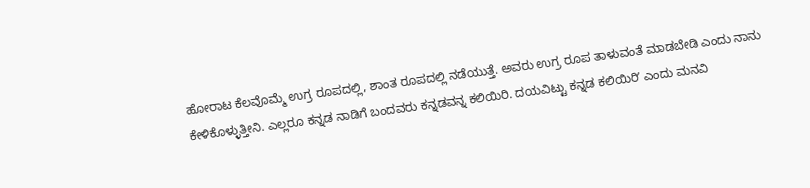ಹೋರಾಟ ಕೆಲವೊಮ್ಮೆ ಉಗ್ರ ರೂಪದಲ್ಲಿ, ಶಾಂತ ರೂಪದಲ್ಲಿ ನಡೆಯುತ್ತೆ. ಅವರು ಉಗ್ರ ರೂಪ ತಾಳುವಂತೆ ಮಾಡಬೇಡಿ ಎಂದು ನಾನು ಕೇಳಿಕೊಳ್ಳುತ್ತೀನಿ. ಎಲ್ಲರೂ ಕನ್ನಡ ನಾಡಿಗೆ ಬಂದವರು ಕನ್ನಡವನ್ನ ಕಲಿಯಿರಿ. ದಯವಿಟ್ಟು ಕನ್ನಡ ಕಲಿಯಿರಿʼ ಎಂದು ಮನವಿ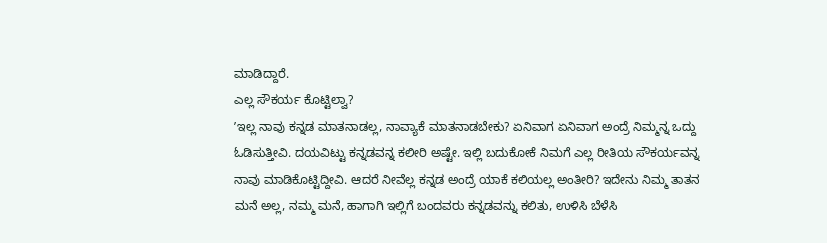ಮಾಡಿದ್ದಾರೆ.
ಎಲ್ಲ ಸೌಕರ್ಯ ಕೊಟ್ಟಿಲ್ವಾ?
ʼಇಲ್ಲ ನಾವು ಕನ್ನಡ ಮಾತನಾಡಲ್ಲ, ನಾವ್ಯಾಕೆ ಮಾತನಾಡಬೇಕು? ಏನಿವಾಗ ಏನಿವಾಗ ಅಂದ್ರೆ ನಿಮ್ಮನ್ನ ಒದ್ದು ಓಡಿಸುತ್ತೀವಿ. ದಯವಿಟ್ಟು ಕನ್ನಡವನ್ನ ಕಲೀರಿ ಅಷ್ಟೇ. ಇಲ್ಲಿ ಬದುಕೋಕೆ ನಿಮಗೆ ಎಲ್ಲ ರೀತಿಯ ಸೌಕರ್ಯವನ್ನ ನಾವು ಮಾಡಿಕೊಟ್ಟಿದ್ದೀವಿ. ಆದರೆ ನೀವೆಲ್ಲ ಕನ್ನಡ ಅಂದ್ರೆ ಯಾಕೆ ಕಲಿಯಲ್ಲ ಅಂತೀರಿ? ಇದೇನು ನಿಮ್ಮ ತಾತನ ಮನೆ ಅಲ್ಲ, ನಮ್ಮ ಮನೆ, ಹಾಗಾಗಿ ಇಲ್ಲಿಗೆ ಬಂದವರು ಕನ್ನಡವನ್ನು ಕಲಿತು, ಉಳಿಸಿ ಬೆಳೆಸಿ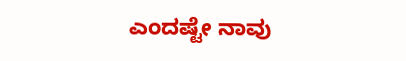ಎಂದಷ್ಟೇ ನಾವು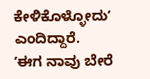ಕೇಳಿಕೊಳ್ಳೋದುʼ ಎಂದಿದ್ದಾರೆ.
ʼಈಗ ನಾವು ಬೇರೆ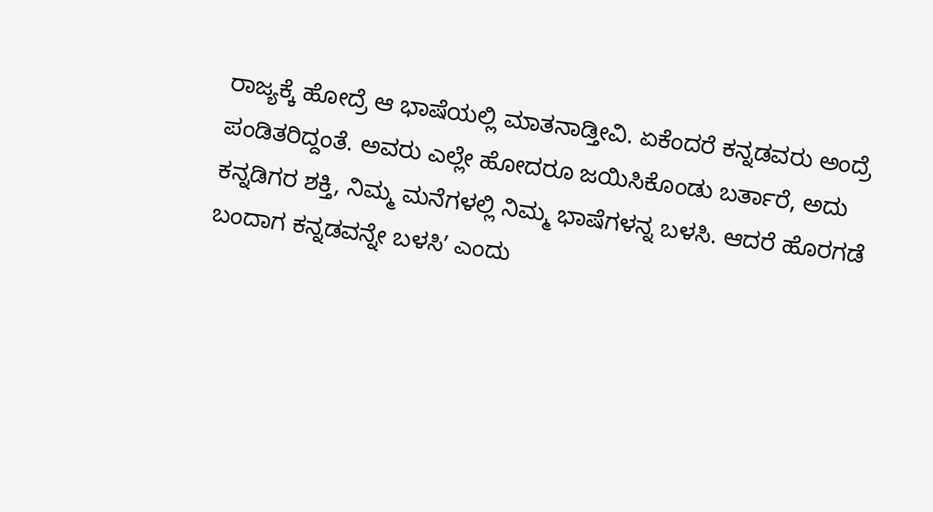ರಾಜ್ಯಕ್ಕೆ ಹೋದ್ರೆ ಆ ಭಾಷೆಯಲ್ಲಿ ಮಾತನಾಡ್ತೀವಿ. ಏಕೆಂದರೆ ಕನ್ನಡವರು ಅಂದ್ರೆ ಪಂಡಿತರಿದ್ದಂತೆ. ಅವರು ಎಲ್ಲೇ ಹೋದರೂ ಜಯಿಸಿಕೊಂಡು ಬರ್ತಾರೆ, ಅದು ಕನ್ನಡಿಗರ ಶಕ್ತಿ, ನಿಮ್ಮ ಮನೆಗಳಲ್ಲಿ ನಿಮ್ಮ ಭಾಷೆಗಳನ್ನ ಬಳಸಿ. ಆದರೆ ಹೊರಗಡೆ ಬಂದಾಗ ಕನ್ನಡವನ್ನೇ ಬಳಸಿʼ ಎಂದು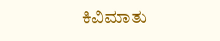ಕಿವಿಮಾತು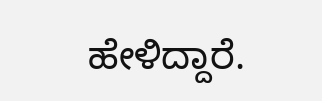ಹೇಳಿದ್ದಾರೆ.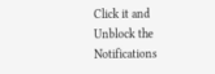Click it and Unblock the Notifications